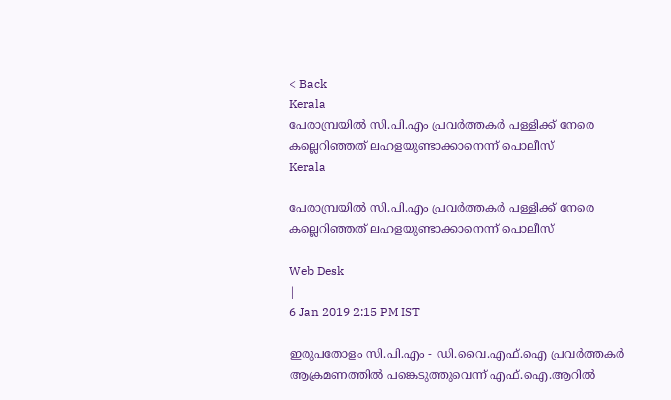< Back
Kerala
പേരാമ്പ്രയില്‍ സി.പി.എം പ്രവര്‍ത്തകര്‍ പള്ളിക്ക് നേരെ കല്ലെറിഞ്ഞത് ലഹളയുണ്ടാക്കാനെന്ന് പൊലീസ്
Kerala

പേരാമ്പ്രയില്‍ സി.പി.എം പ്രവര്‍ത്തകര്‍ പള്ളിക്ക് നേരെ കല്ലെറിഞ്ഞത് ലഹളയുണ്ടാക്കാനെന്ന് പൊലീസ്

Web Desk
|
6 Jan 2019 2:15 PM IST

ഇരുപതോളം സി.പി.എം - ഡി.വൈ.എഫ്.ഐ പ്രവര്‍ത്തകര്‍ ആക്രമണത്തില്‍ പങ്കെടുത്തുവെന്ന് എഫ്.ഐ.ആറില്‍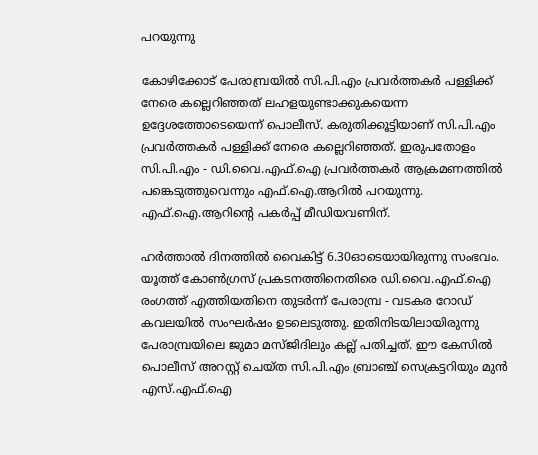പറയുന്നു

കോഴിക്കോട് പേരാമ്പ്രയില്‍ സി.പി.എം പ്രവര്‍ത്തകര്‍ പള്ളിക്ക് നേരെ കല്ലെറിഞ്ഞത് ലഹളയുണ്ടാക്കുകയെന്ന ഉദ്ദേശത്തോടെയെന്ന് പൊലീസ്. കരുതിക്കൂട്ടിയാണ് സി.പി.എം പ്രവര്‍ത്തകര്‍ പള്ളിക്ക് നേരെ കല്ലെറിഞ്ഞത്. ഇരുപതോളം സി.പി.എം - ഡി.വൈ.എഫ്.ഐ പ്രവര്‍ത്തകര്‍ ആക്രമണത്തില്‍ പങ്കെടുത്തുവെന്നും എഫ്.ഐ.ആറില്‍ പറയുന്നു. എഫ്.ഐ.ആറിന്റെ പകര്‍പ്പ് മീഡിയവണിന്.

ഹര്‍ത്താല്‍ ദിനത്തില്‍ വൈകിട്ട് 6.30ഓടെയായിരുന്നു സംഭവം. യൂത്ത് കോണ്‍ഗ്രസ് പ്രകടനത്തിനെതിരെ ഡി.വൈ.എഫ്.ഐ രംഗത്ത് എത്തിയതിനെ തുടര്‍ന്ന് പേരാമ്പ്ര - വടകര റോഡ് കവലയില്‍ സംഘര്‍ഷം ഉടലെടുത്തു. ഇതിനിടയിലായിരുന്നു പേരാമ്പ്രയിലെ ജുമാ മസ്ജിദിലും കല്ല് പതിച്ചത്. ഈ കേസില്‍ പൊലീസ് അറസ്റ്റ് ചെയ്ത സി.പി.എം ബ്രാഞ്ച് സെക്രട്ടറിയും മുന്‍ എസ്.എഫ്.ഐ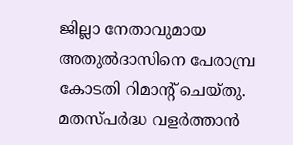ജില്ലാ നേതാവുമായ അതുല്‍ദാസിനെ പേരാമ്പ്ര കോടതി റിമാന്റ് ചെയ്തു. മതസ്പര്‍ദ്ധ വളര്‍ത്താന്‍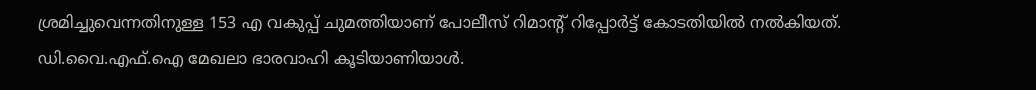ശ്രമിച്ചുവെന്നതിനുള്ള 153 എ വകുപ്പ് ചുമത്തിയാണ് പോലീസ് റിമാന്റ് റിപ്പോര്‍ട്ട് കോടതിയില്‍ നല്‍കിയത്. ഡി.വൈ.എഫ്.ഐ മേഖലാ ഭാരവാഹി കൂടിയാണിയാള്‍.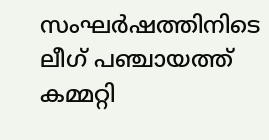സംഘര്‍ഷത്തിനിടെ ലീഗ് പഞ്ചായത്ത് കമ്മറ്റി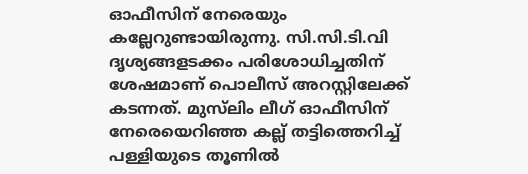ഓഫീസിന് നേരെയും കല്ലേറുണ്ടായിരുന്നു. സി.സി.ടി.വി ദൃശ്യങ്ങളടക്കം പരിശോധിച്ചതിന് ശേഷമാണ് പൊലീസ് അറസ്റ്റിലേക്ക് കടന്നത്. മുസ്‍ലിം ലീഗ് ഓഫീസിന് നേരെയെറിഞ്ഞ കല്ല് തട്ടിത്തെറിച്ച് പള്ളിയുടെ തൂണില്‍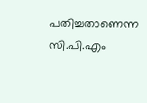പതിച്ചതാണെന്ന സി.പി.എം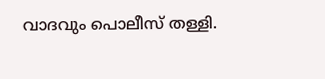വാദവും പൊലീസ് തള്ളി.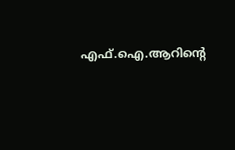എഫ്.ഐ.ആറിന്‍റെ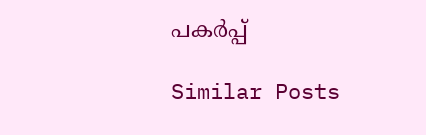പകര്‍പ്പ്

Similar Posts